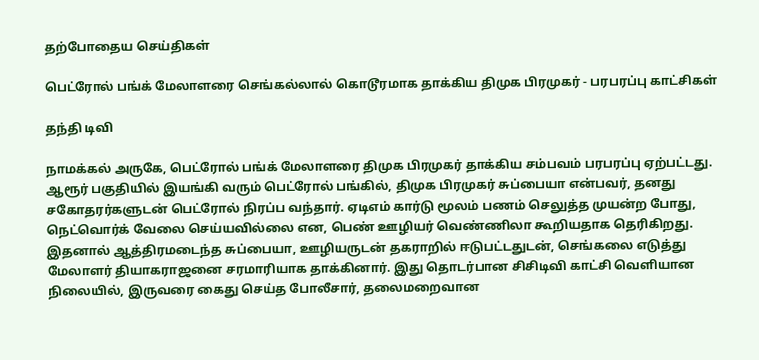தற்போதைய செய்திகள்

பெட்ரோல் பங்க் மேலாளரை செங்கல்லால் கொடூரமாக தாக்கிய திமுக பிரமுகர் - பரபரப்பு காட்சிகள்

தந்தி டிவி

நாமக்கல் அருகே, பெட்ரோல் பங்க் மேலாளரை திமுக பிரமுகர் தாக்கிய சம்பவம் பரபரப்பு ஏற்பட்டது. ஆரூர் பகுதியில் இயங்கி வரும் பெட்ரோல் பங்கில், திமுக பிரமுகர் சுப்பையா என்பவர், தனது சகோதரர்களுடன் பெட்ரோல் நிரப்ப வந்தார். ஏடிஎம் கார்டு மூலம் பணம் செலுத்த முயன்ற போது, நெட்வொர்க் வேலை செய்யவில்லை என, பெண் ஊழியர் வெண்ணிலா கூறியதாக தெரிகிறது. இதனால் ஆத்திரமடைந்த சுப்பையா, ஊழியருடன் தகராறில் ஈடுபட்டதுடன், செங்கலை எடுத்து மேலாளர் தியாகராஜனை சரமாரியாக தாக்கினார். இது தொடர்பான சிசிடிவி காட்சி வெளியான நிலையில், இருவரை கைது செய்த போலீசார், தலைமறைவான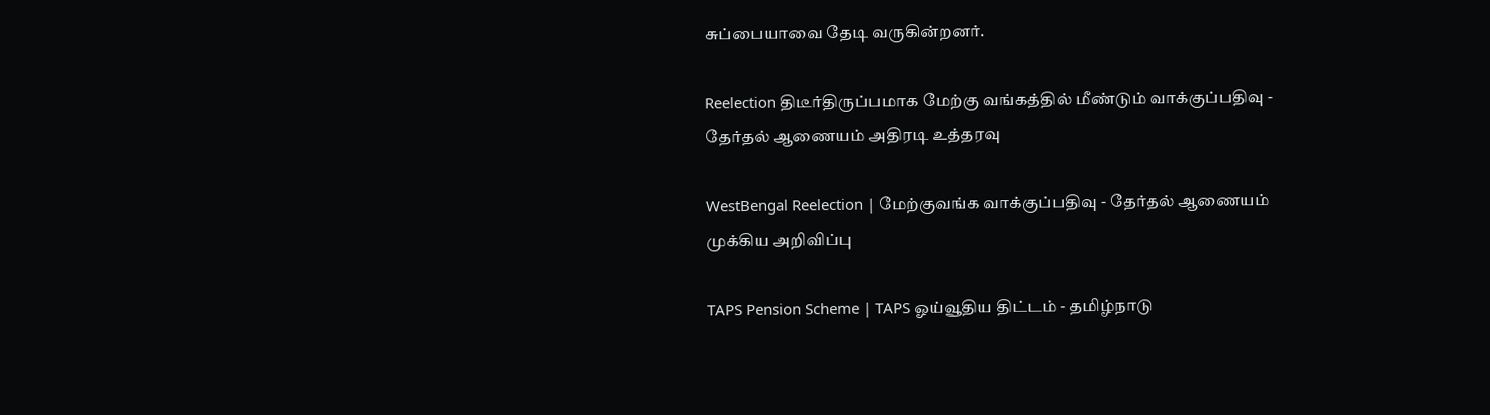சுப்பையாவை தேடி வருகின்றனர்.

Reelection திடீர்திருப்பமாக மேற்கு வங்கத்தில் மீண்டும் வாக்குப்பதிவு - தேர்தல் ஆணையம் அதிரடி உத்தரவு

WestBengal Reelection | மேற்குவங்க வாக்குப்பதிவு - தேர்தல் ஆணையம் முக்கிய அறிவிப்பு

TAPS Pension Scheme | TAPS ஓய்வூதிய திட்டம் - தமிழ்நாடு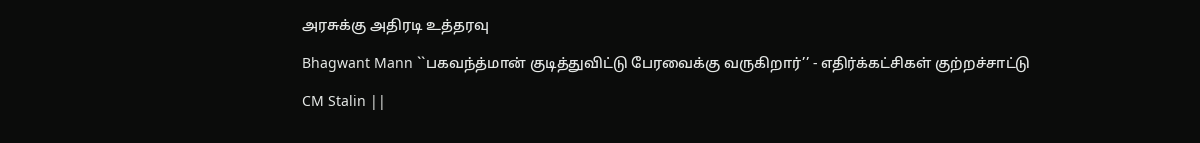அரசுக்கு அதிரடி உத்தரவு

Bhagwant Mann ``பகவந்த்மான் குடித்துவிட்டு பேரவைக்கு வருகிறார்’’ - எதிர்க்கட்சிகள் குற்றச்சாட்டு

CM Stalin ||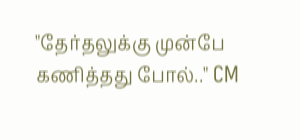"தேர்தலுக்கு முன்பே கணித்தது போல்.." CM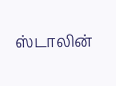ஸ்டாலின்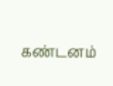கண்டனம்